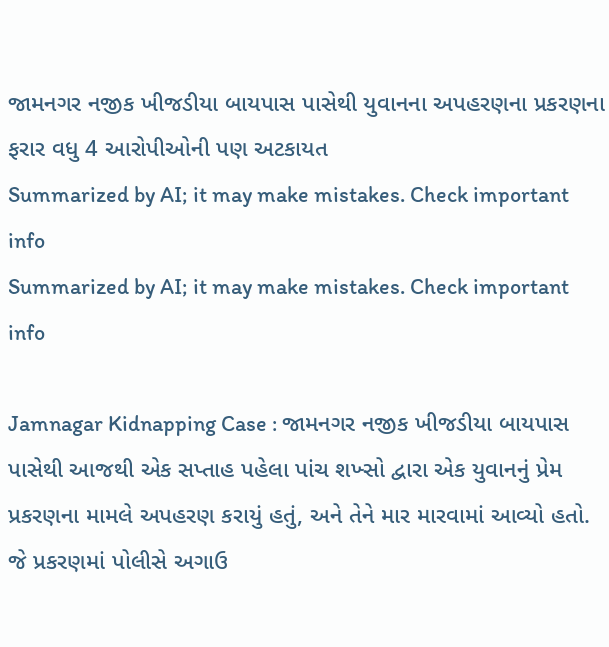જામનગર નજીક ખીજડીયા બાયપાસ પાસેથી યુવાનના અપહરણના પ્રકરણના ફરાર વધુ 4 આરોપીઓની પણ અટકાયત
Summarized by AI; it may make mistakes. Check important info
Summarized by AI; it may make mistakes. Check important info

Jamnagar Kidnapping Case : જામનગર નજીક ખીજડીયા બાયપાસ પાસેથી આજથી એક સપ્તાહ પહેલા પાંચ શખ્સો દ્વારા એક યુવાનનું પ્રેમ પ્રકરણના મામલે અપહરણ કરાયું હતું, અને તેને માર મારવામાં આવ્યો હતો. જે પ્રકરણમાં પોલીસે અગાઉ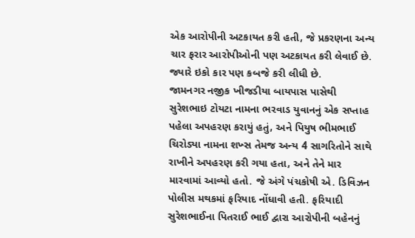એક આરોપીની અટકાયત કરી હતી, જે પ્રકરણના અન્ય ચાર ફરાર આરોપીઓની પણ અટકાયત કરી લેવાઈ છે. જ્યારે ઇકો કાર પણ કબજે કરી લીધી છે.
જામનગર નજીક ખીજડીયા બાયપાસ પાસેથી સુરેશભાઇ ટોયટા નામના ભરવાડ યુવાનનું એક સપ્તાહ પહેલા અપહરણ કરાયું હતું, અને પિયુષ ભીમભાઈ ચિરોડ્યા નામના શખ્સ તેમજ અન્ય 4 સાગરિતોને સાથે રાખીને અપહરણ કરી ગયા હતા, અને તેને માર મારવામાં આવ્યો હતો. જે અંગે પંચકોષી એ. ડિવિઝન પોલીસ મથકમાં ફરિયાદ નોંધાવી હતી. ફરિયાદી સુરેશભાઈના પિતરાઈ ભાઈ દ્વારા આરોપીની બહેનનું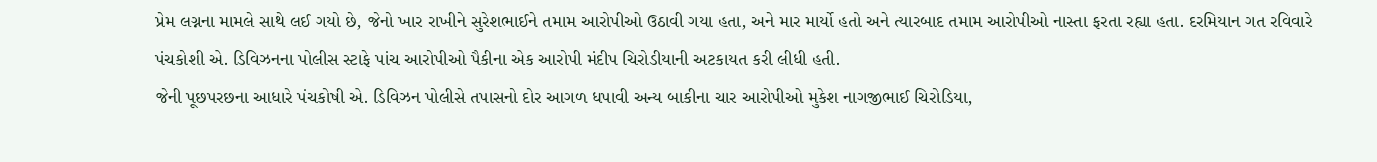પ્રેમ લગ્નના મામલે સાથે લઈ ગયો છે, જેનો ખાર રાખીને સુરેશભાઈને તમામ આરોપીઓ ઉઠાવી ગયા હતા, અને માર માર્યો હતો અને ત્યારબાદ તમામ આરોપીઓ નાસ્તા ફરતા રહ્યા હતા. દરમિયાન ગત રવિવારે પંચકોશી એ. ડિવિઝનના પોલીસ સ્ટાફે પાંચ આરોપીઓ પૈકીના એક આરોપી મંદીપ ચિરોડીયાની અટકાયત કરી લીધી હતી.
જેની પૂછપરછના આધારે પંચકોષી એ. ડિવિઝન પોલીસે તપાસનો દોર આગળ ધપાવી અન્ય બાકીના ચાર આરોપીઓ મુકેશ નાગજીભાઈ ચિરોડિયા,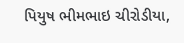પિયુષ ભીમભાઇ ચીરોડીયા,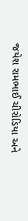જયેશ રામભાઈ ચીરોડિયા અને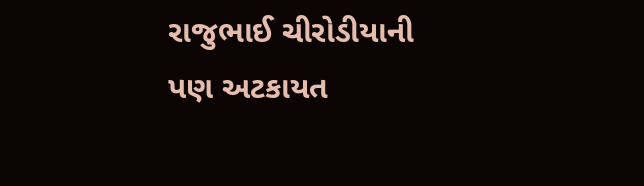રાજુભાઈ ચીરોડીયાની પણ અટકાયત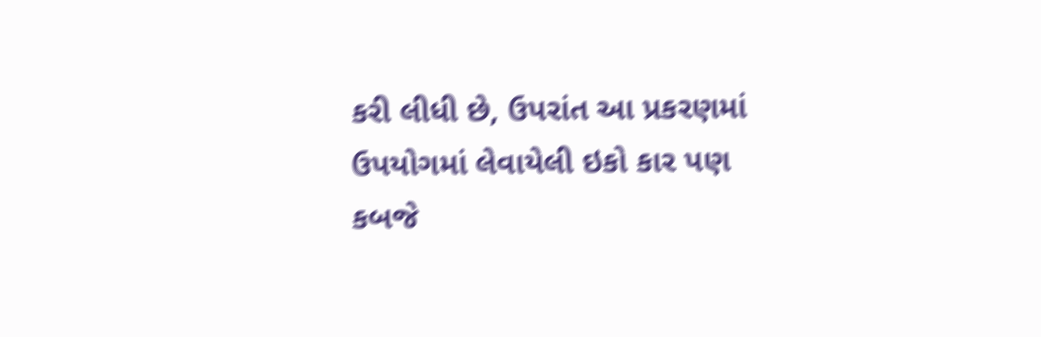કરી લીધી છે, ઉપરાંત આ પ્રકરણમાં ઉપયોગમાં લેવાયેલી ઇકો કાર પણ કબજે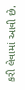કરી લેવામાં આવી છે.